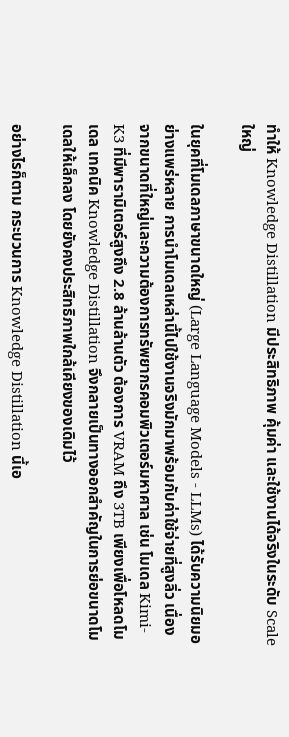ทำให้ Knowledge Distillation มีประสิทธิภาพ คุ้มค่า และใช้งานได้จริงในระดับ Scale ใหญ่

ในยุคที่โมเดลภาษาขนาดใหญ่ (Large Language Models - LLMs) ได้รับความนิยมอย่างแพร่หลาย การนำโมเดลเหล่านี้ไปใช้งานจริงมักมาพร้อมกับค่าใช้จ่ายที่สูงลิ่ว เนื่องจากขนาดที่ใหญ่และความต้องการทรัพยากรคอมพิวเตอร์มหาศาล เช่น โมเดล Kimi-K3 ที่มีพารามิเตอร์สูงถึง 2.8 ล้านล้านตัว ต้องการ VRAM ถึง 3TB เพียงเพื่อโหลดโมเดล เทคนิค Knowledge Distillation จึงกลายเป็นทางออกสำคัญในการย่อขนาดโมเดลให้เล็กลง โดยยังคงประสิทธิภาพใกล้เคียงของเดิมไว้

อย่างไรก็ตาม กระบวนการ Knowledge Distillation นี้เอ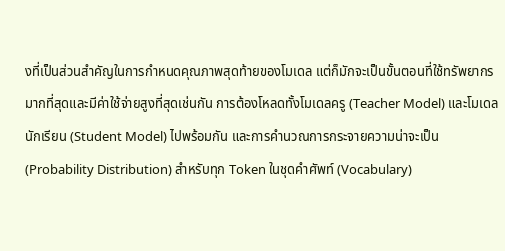งที่เป็นส่วนสำคัญในการกำหนดคุณภาพสุดท้ายของโมเดล แต่ก็มักจะเป็นขั้นตอนที่ใช้ทรัพยากรมากที่สุดและมีค่าใช้จ่ายสูงที่สุดเช่นกัน การต้องโหลดทั้งโมเดลครู (Teacher Model) และโมเดลนักเรียน (Student Model) ไปพร้อมกัน และการคำนวณการกระจายความน่าจะเป็น (Probability Distribution) สำหรับทุก Token ในชุดคำศัพท์ (Vocabulary)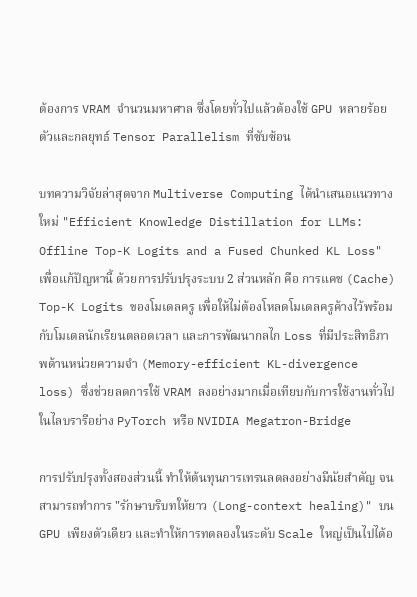ต้องการ VRAM จำนวนมหาศาล ซึ่งโดยทั่วไปแล้วต้องใช้ GPU หลายร้อยตัวและกลยุทธ์ Tensor Parallelism ที่ซับซ้อน

บทความวิจัยล่าสุดจาก Multiverse Computing ได้นำเสนอแนวทางใหม่ "Efficient Knowledge Distillation for LLMs: Offline Top-K Logits and a Fused Chunked KL Loss" เพื่อแก้ปัญหานี้ ด้วยการปรับปรุงระบบ 2 ส่วนหลัก คือ การแคช (Cache) Top-K Logits ของโมเดลครู เพื่อให้ไม่ต้องโหลดโมเดลครูค้างไว้พร้อมกับโมเดลนักเรียนตลอดเวลา และการพัฒนากลไก Loss ที่มีประสิทธิภาพด้านหน่วยความจำ (Memory-efficient KL-divergence loss) ซึ่งช่วยลดการใช้ VRAM ลงอย่างมากเมื่อเทียบกับการใช้งานทั่วไปในไลบรารีอย่าง PyTorch หรือ NVIDIA Megatron-Bridge

การปรับปรุงทั้งสองส่วนนี้ ทำให้ต้นทุนการเทรนลดลงอย่างมีนัยสำคัญ จนสามารถทำการ "รักษาบริบทให้ยาว (Long-context healing)" บน GPU เพียงตัวเดียว และทำให้การทดลองในระดับ Scale ใหญ่เป็นไปได้อ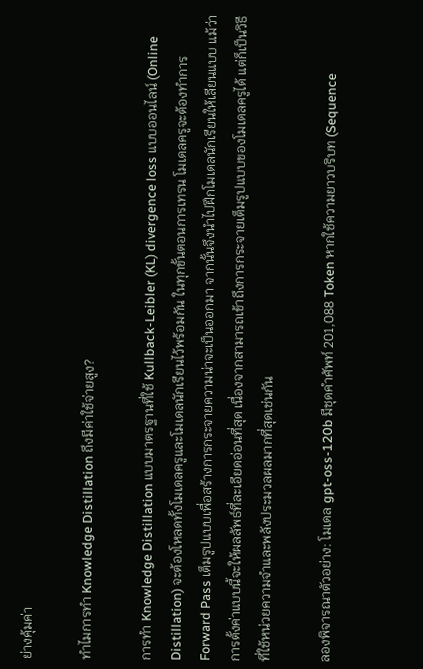ย่างคุ้มค่า

ทำไมการทำ Knowledge Distillation ถึงมีค่าใช้จ่ายสูง?

การทำ Knowledge Distillation แบบมาตรฐานที่ใช้ Kullback-Leibler (KL) divergence loss แบบออนไลน์ (Online Distillation) จะต้องโหลดทั้งโมเดลครูและโมเดลนักเรียนไว้พร้อมกัน ในทุกขั้นตอนการเทรน โมเดลครูจะต้องทำการ Forward Pass เต็มรูปแบบเพื่อสร้างการกระจายความน่าจะเป็นออกมา จากนั้นจึงนำไปฝึกโมเดลนักเรียนให้เลียนแบบ แม้ว่าการตั้งค่าแบบนี้จะให้ผลลัพธ์ที่ละเอียดอ่อนที่สุด เนื่องจากสามารถเข้าถึงการกระจายเต็มรูปแบบของโมเดลครูได้ แต่ก็เป็นวิธีที่ใช้หน่วยความจำและพลังประมวลผลมากที่สุดเช่นกัน

ลองพิจารณาตัวอย่าง: โมเดล gpt-oss-120b มีชุดคำศัพท์ 201,088 Token หากใช้ความยาวบริบท (Sequence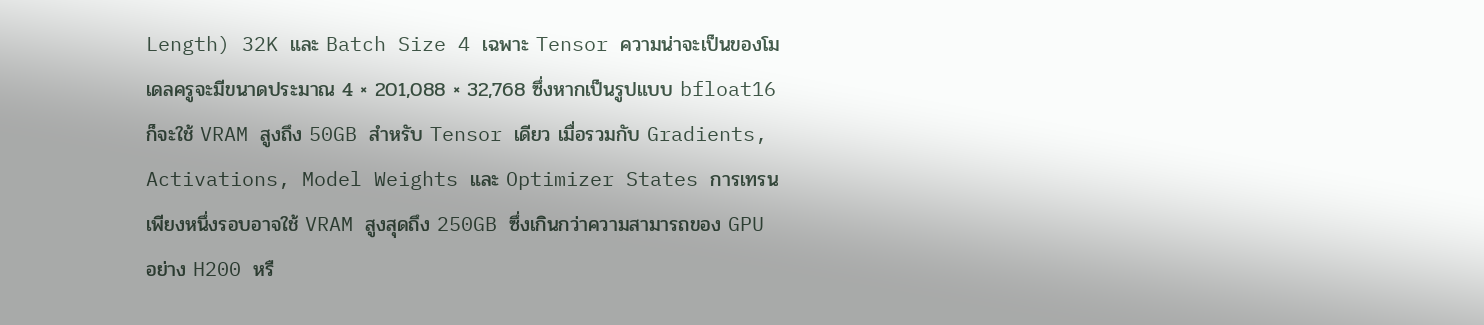Length) 32K และ Batch Size 4 เฉพาะ Tensor ความน่าจะเป็นของโมเดลครูจะมีขนาดประมาณ 4 × 201,088 × 32,768 ซึ่งหากเป็นรูปแบบ bfloat16 ก็จะใช้ VRAM สูงถึง 50GB สำหรับ Tensor เดียว เมื่อรวมกับ Gradients, Activations, Model Weights และ Optimizer States การเทรนเพียงหนึ่งรอบอาจใช้ VRAM สูงสุดถึง 250GB ซึ่งเกินกว่าความสามารถของ GPU อย่าง H200 หรื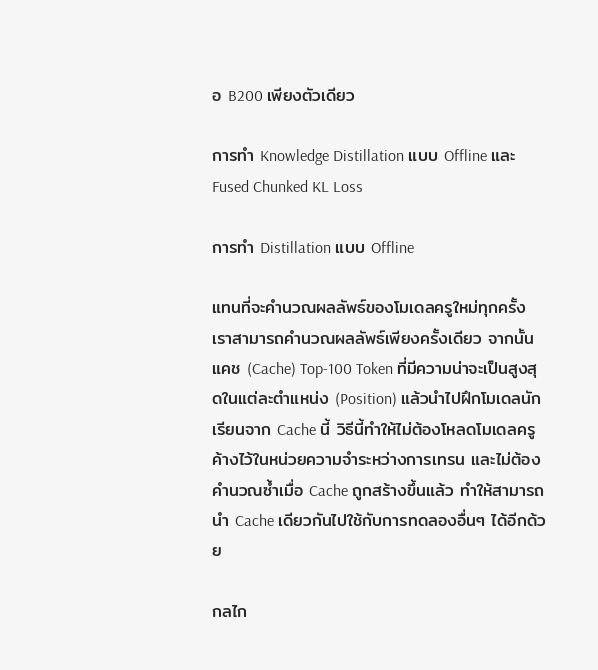อ B200 เพียงตัวเดียว

การทำ Knowledge Distillation แบบ Offline และ Fused Chunked KL Loss

การทำ Distillation แบบ Offline

แทนที่จะคำนวณผลลัพธ์ของโมเดลครูใหม่ทุกครั้ง เราสามารถคำนวณผลลัพธ์เพียงครั้งเดียว จากนั้นแคช (Cache) Top-100 Token ที่มีความน่าจะเป็นสูงสุดในแต่ละตำแหน่ง (Position) แล้วนำไปฝึกโมเดลนักเรียนจาก Cache นี้ วิธีนี้ทำให้ไม่ต้องโหลดโมเดลครูค้างไว้ในหน่วยความจำระหว่างการเทรน และไม่ต้องคำนวณซ้ำเมื่อ Cache ถูกสร้างขึ้นแล้ว ทำให้สามารถนำ Cache เดียวกันไปใช้กับการทดลองอื่นๆ ได้อีกด้วย

กลไก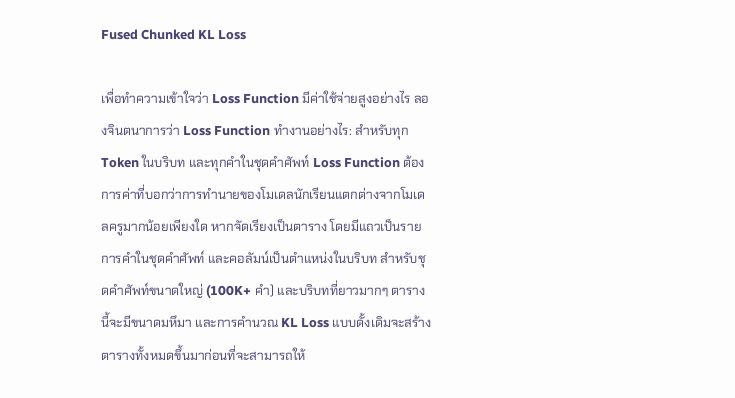Fused Chunked KL Loss

เพื่อทำความเข้าใจว่า Loss Function มีค่าใช้จ่ายสูงอย่างไร ลองจินตนาการว่า Loss Function ทำงานอย่างไร: สำหรับทุก Token ในบริบท และทุกคำในชุดคำศัพท์ Loss Function ต้องการค่าที่บอกว่าการทำนายของโมเดลนักเรียนแตกต่างจากโมเดลครูมากน้อยเพียงใด หากจัดเรียงเป็นตาราง โดยมีแถวเป็นรายการคำในชุดคำศัพท์ และคอลัมน์เป็นตำแหน่งในบริบท สำหรับชุดคำศัพท์ขนาดใหญ่ (100K+ คำ) และบริบทที่ยาวมากๆ ตารางนี้จะมีขนาดมหึมา และการคำนวณ KL Loss แบบดั้งเดิมจะสร้างตารางทั้งหมดขึ้นมาก่อนที่จะสามารถให้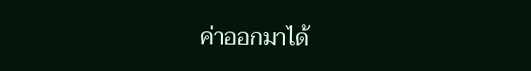ค่าออกมาได้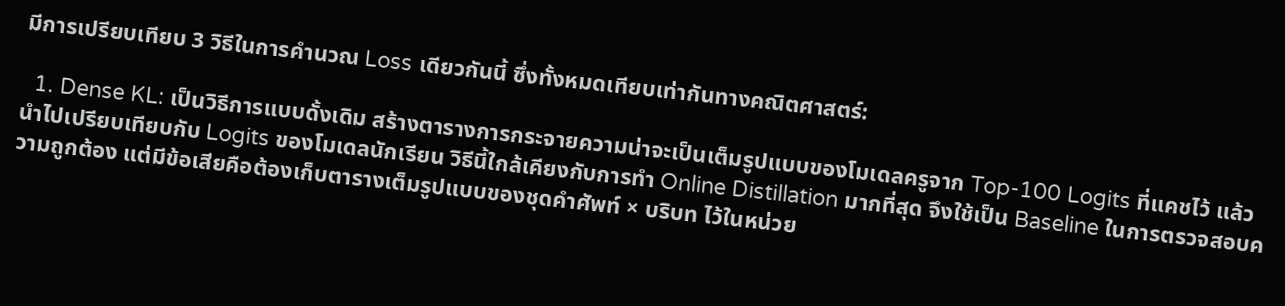มีการเปรียบเทียบ 3 วิธีในการคำนวณ Loss เดียวกันนี้ ซึ่งทั้งหมดเทียบเท่ากันทางคณิตศาสตร์:

  1. Dense KL: เป็นวิธีการแบบดั้งเดิม สร้างตารางการกระจายความน่าจะเป็นเต็มรูปแบบของโมเดลครูจาก Top-100 Logits ที่แคชไว้ แล้วนำไปเปรียบเทียบกับ Logits ของโมเดลนักเรียน วิธีนี้ใกล้เคียงกับการทำ Online Distillation มากที่สุด จึงใช้เป็น Baseline ในการตรวจสอบความถูกต้อง แต่มีข้อเสียคือต้องเก็บตารางเต็มรูปแบบของชุดคำศัพท์ × บริบท ไว้ในหน่วย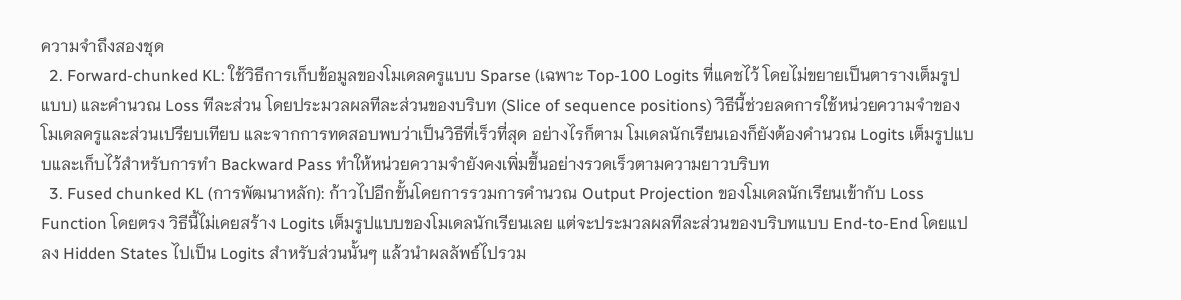ความจำถึงสองชุด
  2. Forward-chunked KL: ใช้วิธีการเก็บข้อมูลของโมเดลครูแบบ Sparse (เฉพาะ Top-100 Logits ที่แคชไว้ โดยไม่ขยายเป็นตารางเต็มรูปแบบ) และคำนวณ Loss ทีละส่วน โดยประมวลผลทีละส่วนของบริบท (Slice of sequence positions) วิธีนี้ช่วยลดการใช้หน่วยความจำของโมเดลครูและส่วนเปรียบเทียบ และจากการทดสอบพบว่าเป็นวิธีที่เร็วที่สุด อย่างไรก็ตาม โมเดลนักเรียนเองก็ยังต้องคำนวณ Logits เต็มรูปแบบและเก็บไว้สำหรับการทำ Backward Pass ทำให้หน่วยความจำยังคงเพิ่มขึ้นอย่างรวดเร็วตามความยาวบริบท
  3. Fused chunked KL (การพัฒนาหลัก): ก้าวไปอีกขั้นโดยการรวมการคำนวณ Output Projection ของโมเดลนักเรียนเข้ากับ Loss Function โดยตรง วิธีนี้ไม่เคยสร้าง Logits เต็มรูปแบบของโมเดลนักเรียนเลย แต่จะประมวลผลทีละส่วนของบริบทแบบ End-to-End โดยแปลง Hidden States ไปเป็น Logits สำหรับส่วนนั้นๆ แล้วนำผลลัพธ์ไปรวม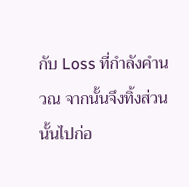กับ Loss ที่กำลังคำนวณ จากนั้นจึงทิ้งส่วนนั้นไปก่อ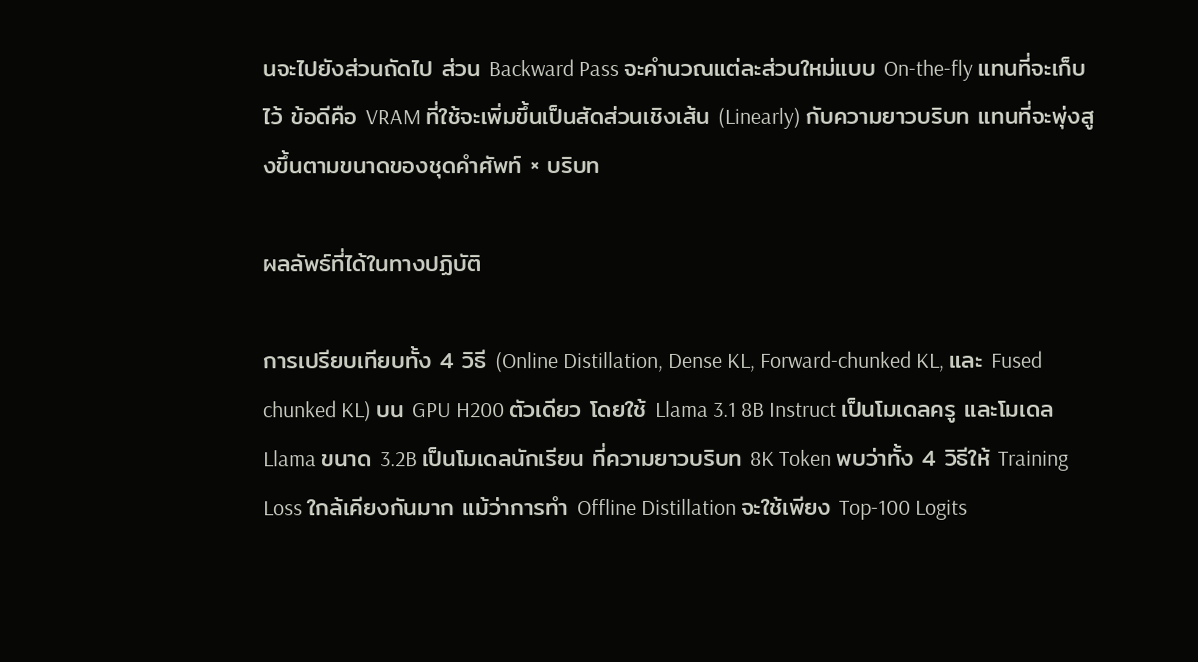นจะไปยังส่วนถัดไป ส่วน Backward Pass จะคำนวณแต่ละส่วนใหม่แบบ On-the-fly แทนที่จะเก็บไว้ ข้อดีคือ VRAM ที่ใช้จะเพิ่มขึ้นเป็นสัดส่วนเชิงเส้น (Linearly) กับความยาวบริบท แทนที่จะพุ่งสูงขึ้นตามขนาดของชุดคำศัพท์ × บริบท

ผลลัพธ์ที่ได้ในทางปฏิบัติ

การเปรียบเทียบทั้ง 4 วิธี (Online Distillation, Dense KL, Forward-chunked KL, และ Fused chunked KL) บน GPU H200 ตัวเดียว โดยใช้ Llama 3.1 8B Instruct เป็นโมเดลครู และโมเดล Llama ขนาด 3.2B เป็นโมเดลนักเรียน ที่ความยาวบริบท 8K Token พบว่าทั้ง 4 วิธีให้ Training Loss ใกล้เคียงกันมาก แม้ว่าการทำ Offline Distillation จะใช้เพียง Top-100 Logits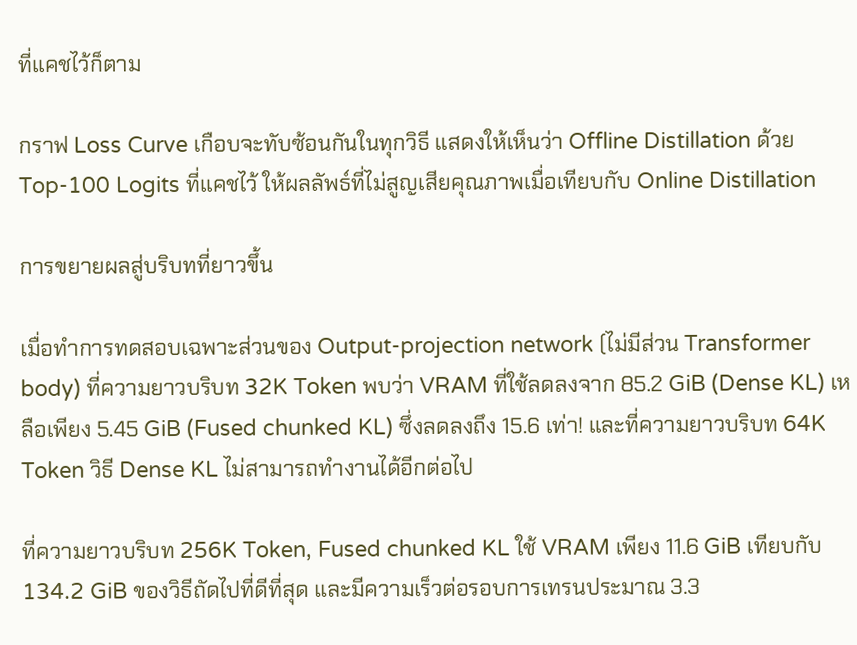ที่แคชไว้ก็ตาม

กราฟ Loss Curve เกือบจะทับซ้อนกันในทุกวิธี แสดงให้เห็นว่า Offline Distillation ด้วย Top-100 Logits ที่แคชไว้ ให้ผลลัพธ์ที่ไม่สูญเสียคุณภาพเมื่อเทียบกับ Online Distillation

การขยายผลสู่บริบทที่ยาวขึ้น

เมื่อทำการทดสอบเฉพาะส่วนของ Output-projection network (ไม่มีส่วน Transformer body) ที่ความยาวบริบท 32K Token พบว่า VRAM ที่ใช้ลดลงจาก 85.2 GiB (Dense KL) เหลือเพียง 5.45 GiB (Fused chunked KL) ซึ่งลดลงถึง 15.6 เท่า! และที่ความยาวบริบท 64K Token วิธี Dense KL ไม่สามารถทำงานได้อีกต่อไป

ที่ความยาวบริบท 256K Token, Fused chunked KL ใช้ VRAM เพียง 11.6 GiB เทียบกับ 134.2 GiB ของวิธีถัดไปที่ดีที่สุด และมีความเร็วต่อรอบการเทรนประมาณ 3.3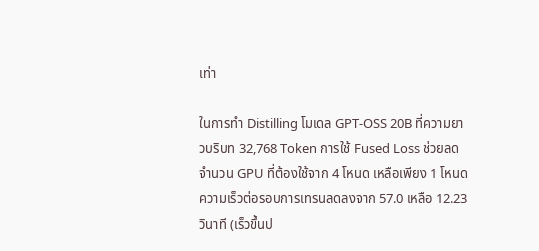เท่า

ในการทำ Distilling โมเดล GPT-OSS 20B ที่ความยาวบริบท 32,768 Token การใช้ Fused Loss ช่วยลดจำนวน GPU ที่ต้องใช้จาก 4 โหนด เหลือเพียง 1 โหนด ความเร็วต่อรอบการเทรนลดลงจาก 57.0 เหลือ 12.23 วินาที (เร็วขึ้นป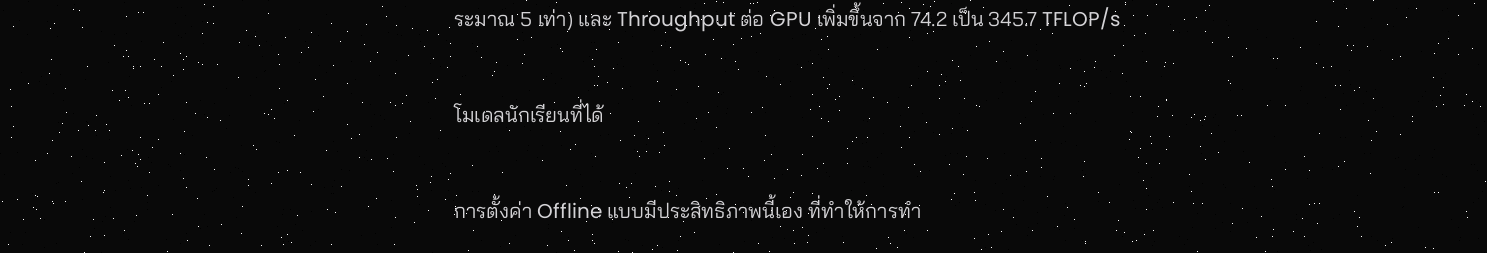ระมาณ 5 เท่า) และ Throughput ต่อ GPU เพิ่มขึ้นจาก 74.2 เป็น 345.7 TFLOP/s

โมเดลนักเรียนที่ได้

การตั้งค่า Offline แบบมีประสิทธิภาพนี้เอง ที่ทำให้การทำ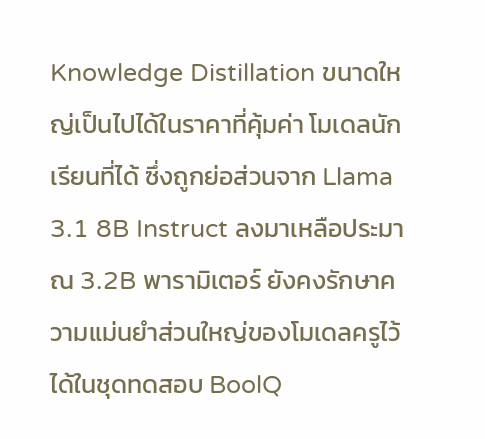Knowledge Distillation ขนาดใหญ่เป็นไปได้ในราคาที่คุ้มค่า โมเดลนักเรียนที่ได้ ซึ่งถูกย่อส่วนจาก Llama 3.1 8B Instruct ลงมาเหลือประมาณ 3.2B พารามิเตอร์ ยังคงรักษาความแม่นยำส่วนใหญ่ของโมเดลครูไว้ได้ในชุดทดสอบ BoolQ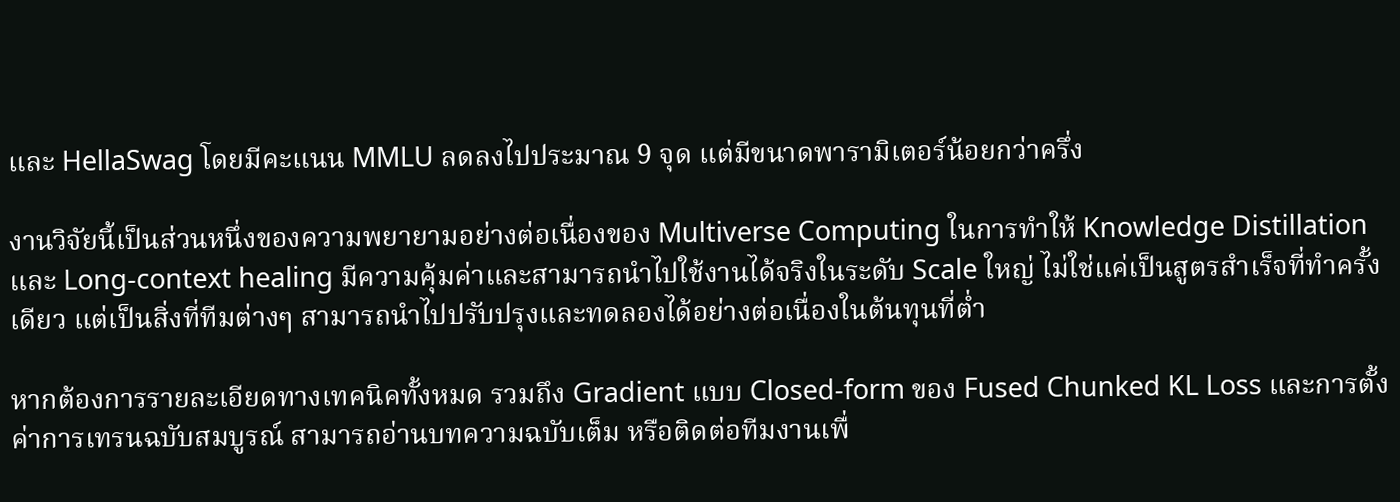และ HellaSwag โดยมีคะแนน MMLU ลดลงไปประมาณ 9 จุด แต่มีขนาดพารามิเตอร์น้อยกว่าครึ่ง

งานวิจัยนี้เป็นส่วนหนึ่งของความพยายามอย่างต่อเนื่องของ Multiverse Computing ในการทำให้ Knowledge Distillation และ Long-context healing มีความคุ้มค่าและสามารถนำไปใช้งานได้จริงในระดับ Scale ใหญ่ ไม่ใช่แค่เป็นสูตรสำเร็จที่ทำครั้งเดียว แต่เป็นสิ่งที่ทีมต่างๆ สามารถนำไปปรับปรุงและทดลองได้อย่างต่อเนื่องในต้นทุนที่ต่ำ

หากต้องการรายละเอียดทางเทคนิคทั้งหมด รวมถึง Gradient แบบ Closed-form ของ Fused Chunked KL Loss และการตั้งค่าการเทรนฉบับสมบูรณ์ สามารถอ่านบทความฉบับเต็ม หรือติดต่อทีมงานเพื่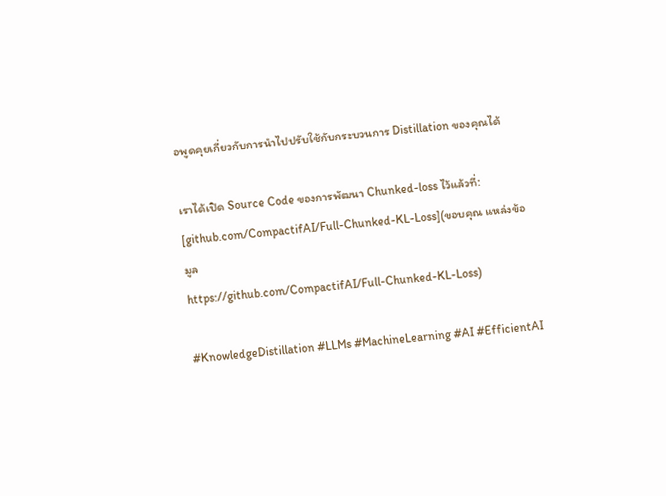อพูดคุยเกี่ยวกับการนำไปปรับใช้กับกระบวนการ Distillation ของคุณได้

เราได้เปิด Source Code ของการพัฒนา Chunked-loss ไว้แล้วที่: [github.com/CompactifAI/Full-Chunked-KL-Loss](ขอบคุณ แหล่งข้อมูล
https://github.com/CompactifAI/Full-Chunked-KL-Loss)

#KnowledgeDistillation #LLMs #MachineLearning #AI #EfficientAI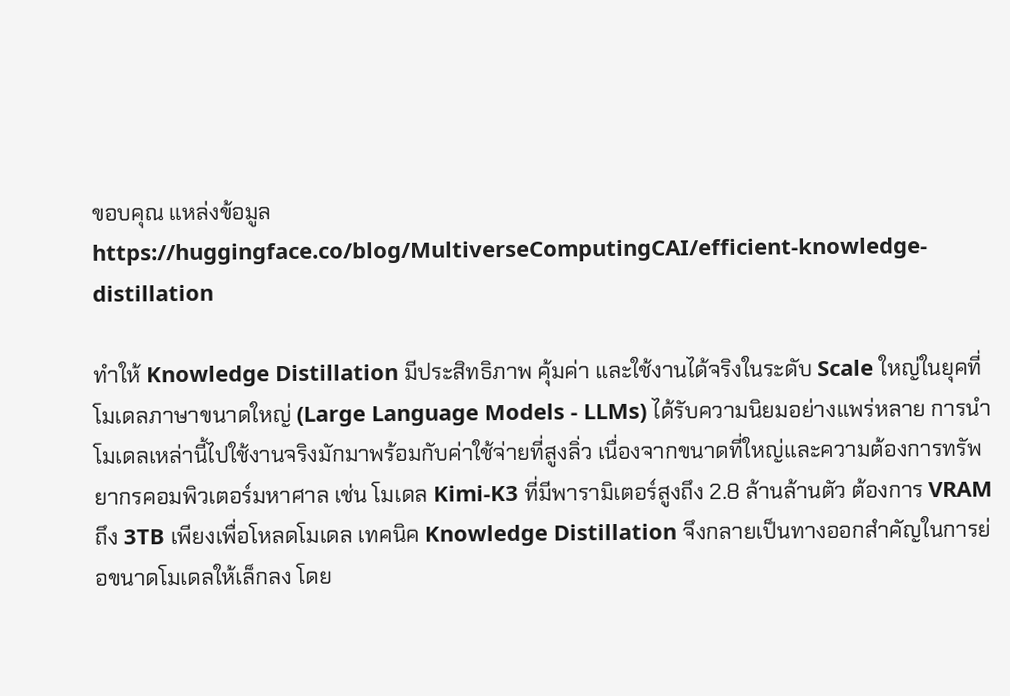ขอบคุณ แหล่งข้อมูล
https://huggingface.co/blog/MultiverseComputingCAI/efficient-knowledge-distillation

ทำให้ Knowledge Distillation มีประสิทธิภาพ คุ้มค่า และใช้งานได้จริงในระดับ Scale ใหญ่ในยุคที่โมเดลภาษาขนาดใหญ่ (Large Language Models - LLMs) ได้รับความนิยมอย่างแพร่หลาย การนำโมเดลเหล่านี้ไปใช้งานจริงมักมาพร้อมกับค่าใช้จ่ายที่สูงลิ่ว เนื่องจากขนาดที่ใหญ่และความต้องการทรัพยากรคอมพิวเตอร์มหาศาล เช่น โมเดล Kimi-K3 ที่มีพารามิเตอร์สูงถึง 2.8 ล้านล้านตัว ต้องการ VRAM ถึง 3TB เพียงเพื่อโหลดโมเดล เทคนิค Knowledge Distillation จึงกลายเป็นทางออกสำคัญในการย่อขนาดโมเดลให้เล็กลง โดย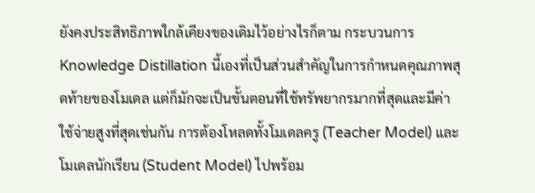ยังคงประสิทธิภาพใกล้เคียงของเดิมไว้อย่างไรก็ตาม กระบวนการ Knowledge Distillation นี้เองที่เป็นส่วนสำคัญในการกำหนดคุณภาพสุดท้ายของโมเดล แต่ก็มักจะเป็นขั้นตอนที่ใช้ทรัพยากรมากที่สุดและมีค่าใช้จ่ายสูงที่สุดเช่นกัน การต้องโหลดทั้งโมเดลครู (Teacher Model) และโมเดลนักเรียน (Student Model) ไปพร้อม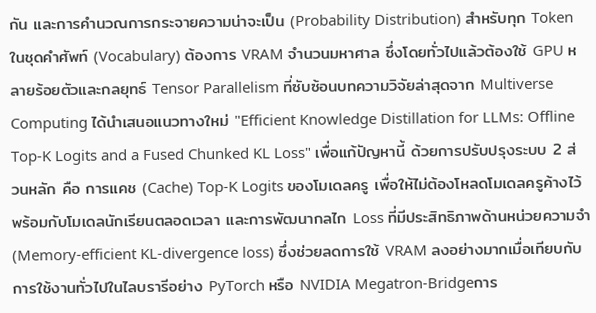กัน และการคำนวณการกระจายความน่าจะเป็น (Probability Distribution) สำหรับทุก Token ในชุดคำศัพท์ (Vocabulary) ต้องการ VRAM จำนวนมหาศาล ซึ่งโดยทั่วไปแล้วต้องใช้ GPU หลายร้อยตัวและกลยุทธ์ Tensor Parallelism ที่ซับซ้อนบทความวิจัยล่าสุดจาก Multiverse Computing ได้นำเสนอแนวทางใหม่ "Efficient Knowledge Distillation for LLMs: Offline Top-K Logits and a Fused Chunked KL Loss" เพื่อแก้ปัญหานี้ ด้วยการปรับปรุงระบบ 2 ส่วนหลัก คือ การแคช (Cache) Top-K Logits ของโมเดลครู เพื่อให้ไม่ต้องโหลดโมเดลครูค้างไว้พร้อมกับโมเดลนักเรียนตลอดเวลา และการพัฒนากลไก Loss ที่มีประสิทธิภาพด้านหน่วยความจำ (Memory-efficient KL-divergence loss) ซึ่งช่วยลดการใช้ VRAM ลงอย่างมากเมื่อเทียบกับการใช้งานทั่วไปในไลบรารีอย่าง PyTorch หรือ NVIDIA Megatron-Bridgeการ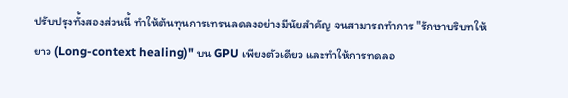ปรับปรุงทั้งสองส่วนนี้ ทำให้ต้นทุนการเทรนลดลงอย่างมีนัยสำคัญ จนสามารถทำการ "รักษาบริบทให้ยาว (Long-context healing)" บน GPU เพียงตัวเดียว และทำให้การทดลอ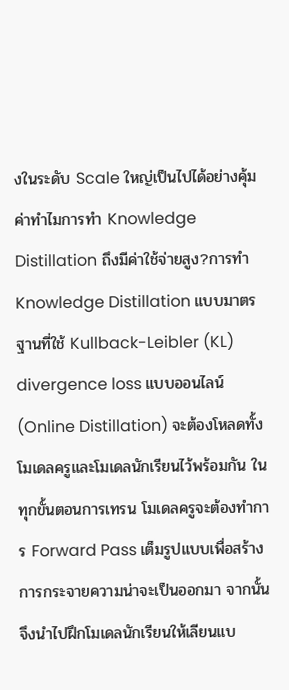งในระดับ Scale ใหญ่เป็นไปได้อย่างคุ้มค่าทำไมการทำ Knowledge Distillation ถึงมีค่าใช้จ่ายสูง?การทำ Knowledge Distillation แบบมาตรฐานที่ใช้ Kullback-Leibler (KL) divergence loss แบบออนไลน์ (Online Distillation) จะต้องโหลดทั้งโมเดลครูและโมเดลนักเรียนไว้พร้อมกัน ในทุกขั้นตอนการเทรน โมเดลครูจะต้องทำการ Forward Pass เต็มรูปแบบเพื่อสร้างการกระจายความน่าจะเป็นออกมา จากนั้นจึงนำไปฝึกโมเดลนักเรียนให้เลียนแบ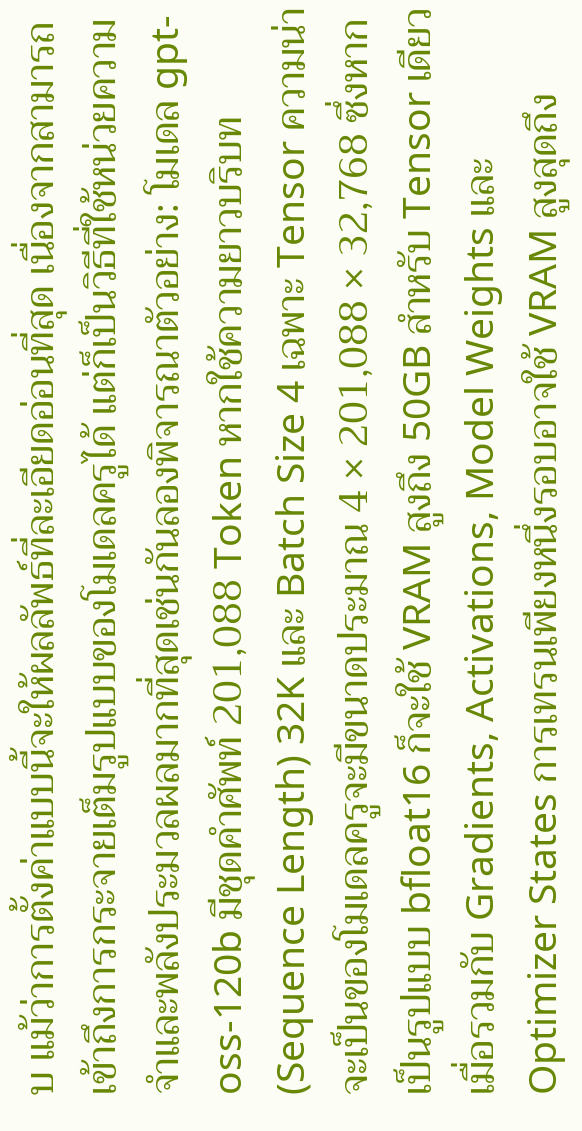บ แม้ว่าการตั้งค่าแบบนี้จะให้ผลลัพธ์ที่ละเอียดอ่อนที่สุด เนื่องจากสามารถเข้าถึงการกระจายเต็มรูปแบบของโมเดลครูได้ แต่ก็เป็นวิธีที่ใช้หน่วยความจำและพลังประมวลผลมากที่สุดเช่นกันลองพิจารณาตัวอย่าง: โมเดล gpt-oss-120b มีชุดคำศัพท์ 201,088 Token หากใช้ความยาวบริบท (Sequence Length) 32K และ Batch Size 4 เฉพาะ Tensor ความน่าจะเป็นของโมเดลครูจะมีขนาดประมาณ 4 × 201,088 × 32,768 ซึ่งหากเป็นรูปแบบ bfloat16 ก็จะใช้ VRAM สูงถึง 50GB สำหรับ Tensor เดียว เมื่อรวมกับ Gradients, Activations, Model Weights และ Optimizer States การเทรนเพียงหนึ่งรอบอาจใช้ VRAM สูงสุดถึง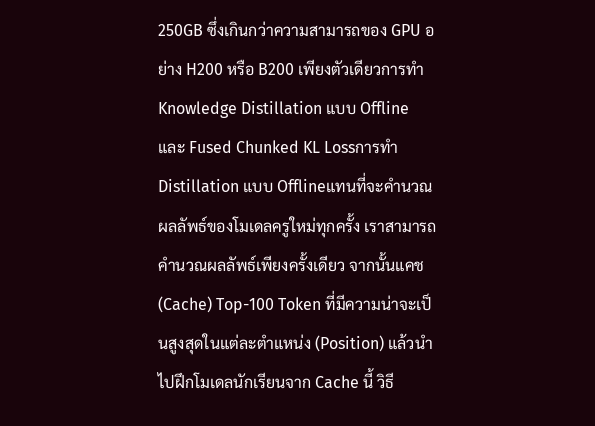250GB ซึ่งเกินกว่าความสามารถของ GPU อย่าง H200 หรือ B200 เพียงตัวเดียวการทำ Knowledge Distillation แบบ Offline และ Fused Chunked KL Lossการทำ Distillation แบบ Offlineแทนที่จะคำนวณผลลัพธ์ของโมเดลครูใหม่ทุกครั้ง เราสามารถคำนวณผลลัพธ์เพียงครั้งเดียว จากนั้นแคช (Cache) Top-100 Token ที่มีความน่าจะเป็นสูงสุดในแต่ละตำแหน่ง (Position) แล้วนำไปฝึกโมเดลนักเรียนจาก Cache นี้ วิธี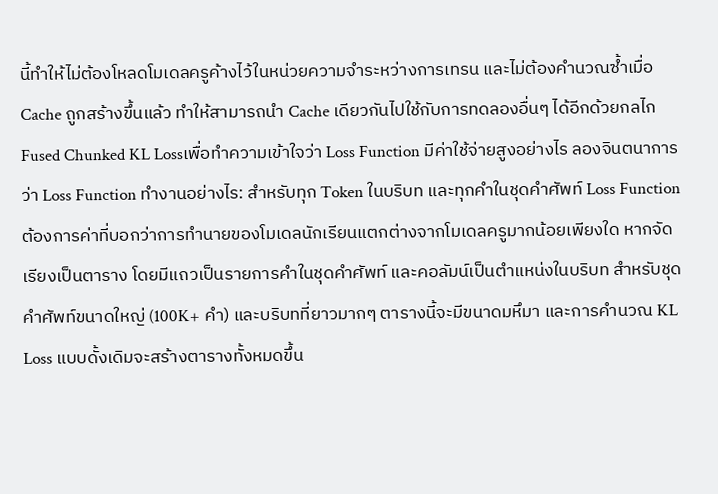นี้ทำให้ไม่ต้องโหลดโมเดลครูค้างไว้ในหน่วยความจำระหว่างการเทรน และไม่ต้องคำนวณซ้ำเมื่อ Cache ถูกสร้างขึ้นแล้ว ทำให้สามารถนำ Cache เดียวกันไปใช้กับการทดลองอื่นๆ ได้อีกด้วยกลไก Fused Chunked KL Lossเพื่อทำความเข้าใจว่า Loss Function มีค่าใช้จ่ายสูงอย่างไร ลองจินตนาการว่า Loss Function ทำงานอย่างไร: สำหรับทุก Token ในบริบท และทุกคำในชุดคำศัพท์ Loss Function ต้องการค่าที่บอกว่าการทำนายของโมเดลนักเรียนแตกต่างจากโมเดลครูมากน้อยเพียงใด หากจัดเรียงเป็นตาราง โดยมีแถวเป็นรายการคำในชุดคำศัพท์ และคอลัมน์เป็นตำแหน่งในบริบท สำหรับชุดคำศัพท์ขนาดใหญ่ (100K+ คำ) และบริบทที่ยาวมากๆ ตารางนี้จะมีขนาดมหึมา และการคำนวณ KL Loss แบบดั้งเดิมจะสร้างตารางทั้งหมดขึ้น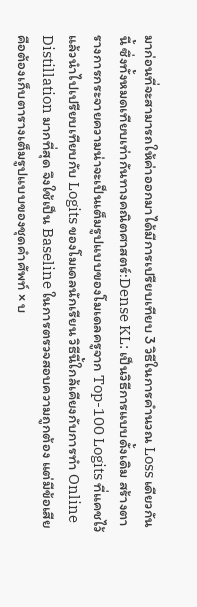มาก่อนที่จะสามารถให้ค่าออกมาได้มีการเปรียบเทียบ 3 วิธีในการคำนวณ Loss เดียวกันนี้ ซึ่งทั้งหมดเทียบเท่ากันทางคณิตศาสตร์:Dense KL: เป็นวิธีการแบบดั้งเดิม สร้างตารางการกระจายความน่าจะเป็นเต็มรูปแบบของโมเดลครูจาก Top-100 Logits ที่แคชไว้ แล้วนำไปเปรียบเทียบกับ Logits ของโมเดลนักเรียน วิธีนี้ใกล้เคียงกับการทำ Online Distillation มากที่สุด จึงใช้เป็น Baseline ในการตรวจสอบความถูกต้อง แต่มีข้อเสียคือต้องเก็บตารางเต็มรูปแบบของชุดคำศัพท์ × บ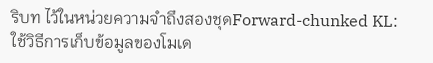ริบท ไว้ในหน่วยความจำถึงสองชุดForward-chunked KL: ใช้วิธีการเก็บข้อมูลของโมเด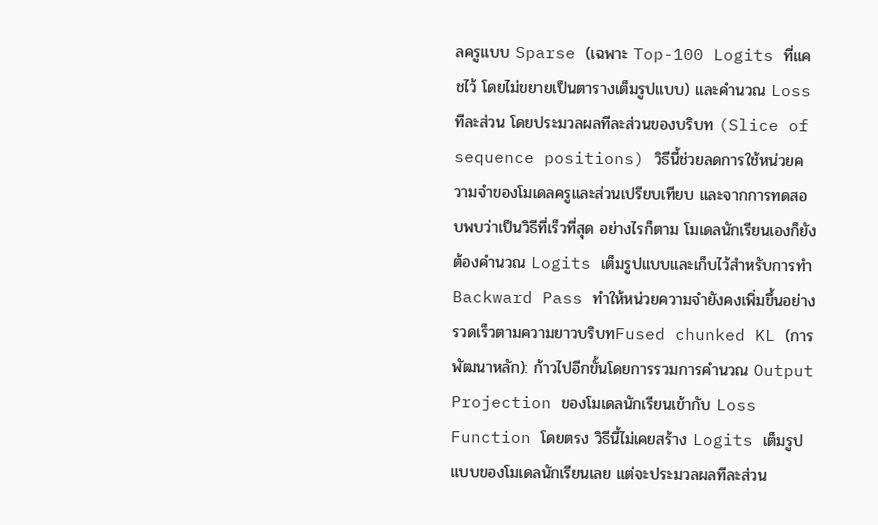ลครูแบบ Sparse (เฉพาะ Top-100 Logits ที่แคชไว้ โดยไม่ขยายเป็นตารางเต็มรูปแบบ) และคำนวณ Loss ทีละส่วน โดยประมวลผลทีละส่วนของบริบท (Slice of sequence positions) วิธีนี้ช่วยลดการใช้หน่วยความจำของโมเดลครูและส่วนเปรียบเทียบ และจากการทดสอบพบว่าเป็นวิธีที่เร็วที่สุด อย่างไรก็ตาม โมเดลนักเรียนเองก็ยังต้องคำนวณ Logits เต็มรูปแบบและเก็บไว้สำหรับการทำ Backward Pass ทำให้หน่วยความจำยังคงเพิ่มขึ้นอย่างรวดเร็วตามความยาวบริบทFused chunked KL (การพัฒนาหลัก): ก้าวไปอีกขั้นโดยการรวมการคำนวณ Output Projection ของโมเดลนักเรียนเข้ากับ Loss Function โดยตรง วิธีนี้ไม่เคยสร้าง Logits เต็มรูปแบบของโมเดลนักเรียนเลย แต่จะประมวลผลทีละส่วน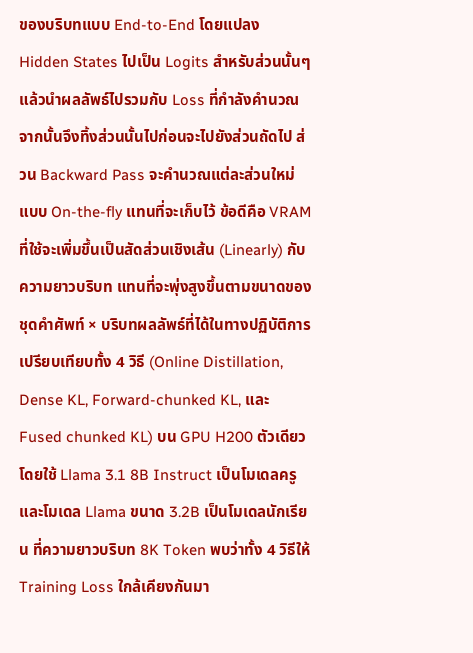ของบริบทแบบ End-to-End โดยแปลง Hidden States ไปเป็น Logits สำหรับส่วนนั้นๆ แล้วนำผลลัพธ์ไปรวมกับ Loss ที่กำลังคำนวณ จากนั้นจึงทิ้งส่วนนั้นไปก่อนจะไปยังส่วนถัดไป ส่วน Backward Pass จะคำนวณแต่ละส่วนใหม่แบบ On-the-fly แทนที่จะเก็บไว้ ข้อดีคือ VRAM ที่ใช้จะเพิ่มขึ้นเป็นสัดส่วนเชิงเส้น (Linearly) กับความยาวบริบท แทนที่จะพุ่งสูงขึ้นตามขนาดของชุดคำศัพท์ × บริบทผลลัพธ์ที่ได้ในทางปฏิบัติการเปรียบเทียบทั้ง 4 วิธี (Online Distillation, Dense KL, Forward-chunked KL, และ Fused chunked KL) บน GPU H200 ตัวเดียว โดยใช้ Llama 3.1 8B Instruct เป็นโมเดลครู และโมเดล Llama ขนาด 3.2B เป็นโมเดลนักเรียน ที่ความยาวบริบท 8K Token พบว่าทั้ง 4 วิธีให้ Training Loss ใกล้เคียงกันมา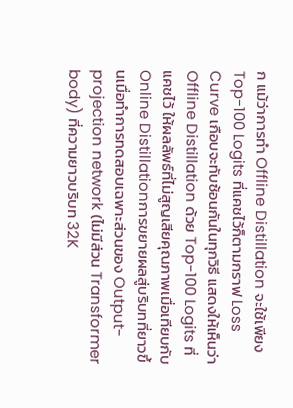ก แม้ว่าการทำ Offline Distillation จะใช้เพียง Top-100 Logits ที่แคชไว้ก็ตามกราฟ Loss Curve เกือบจะทับซ้อนกันในทุกวิธี แสดงให้เห็นว่า Offline Distillation ด้วย Top-100 Logits ที่แคชไว้ ให้ผลลัพธ์ที่ไม่สูญเสียคุณภาพเมื่อเทียบกับ Online Distillationการขยายผลสู่บริบทที่ยาวขึ้นเมื่อทำการทดสอบเฉพาะส่วนของ Output-projection network (ไม่มีส่วน Transformer body) ที่ความยาวบริบท 32K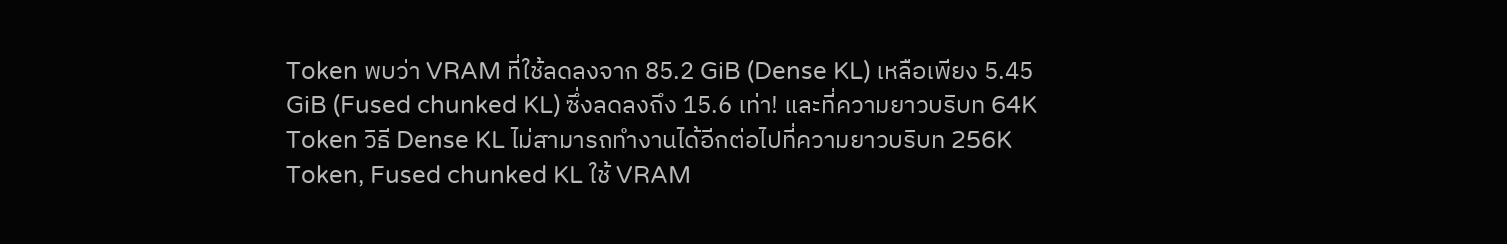Token พบว่า VRAM ที่ใช้ลดลงจาก 85.2 GiB (Dense KL) เหลือเพียง 5.45 GiB (Fused chunked KL) ซึ่งลดลงถึง 15.6 เท่า! และที่ความยาวบริบท 64K Token วิธี Dense KL ไม่สามารถทำงานได้อีกต่อไปที่ความยาวบริบท 256K Token, Fused chunked KL ใช้ VRAM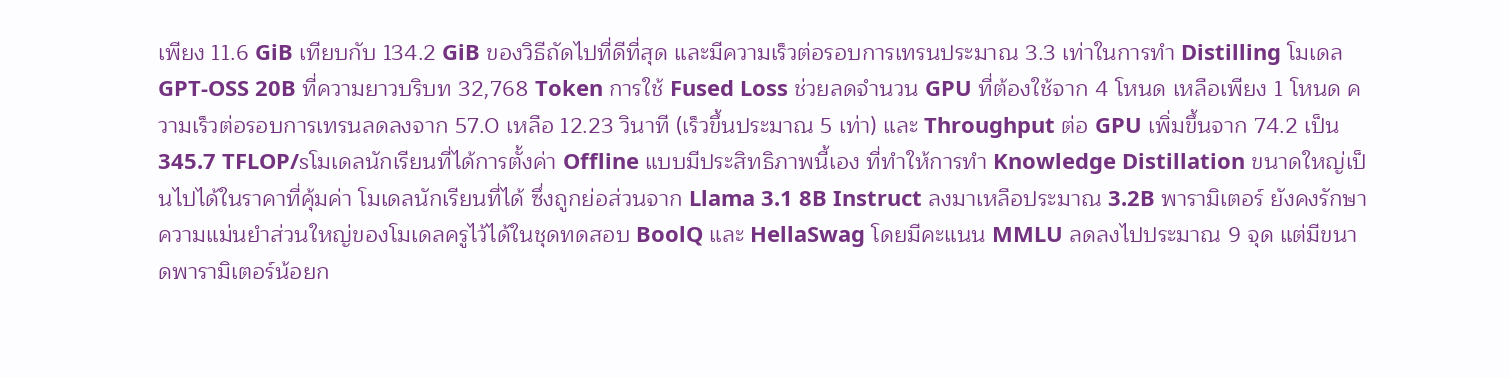เพียง 11.6 GiB เทียบกับ 134.2 GiB ของวิธีถัดไปที่ดีที่สุด และมีความเร็วต่อรอบการเทรนประมาณ 3.3 เท่าในการทำ Distilling โมเดล GPT-OSS 20B ที่ความยาวบริบท 32,768 Token การใช้ Fused Loss ช่วยลดจำนวน GPU ที่ต้องใช้จาก 4 โหนด เหลือเพียง 1 โหนด ความเร็วต่อรอบการเทรนลดลงจาก 57.0 เหลือ 12.23 วินาที (เร็วขึ้นประมาณ 5 เท่า) และ Throughput ต่อ GPU เพิ่มขึ้นจาก 74.2 เป็น 345.7 TFLOP/sโมเดลนักเรียนที่ได้การตั้งค่า Offline แบบมีประสิทธิภาพนี้เอง ที่ทำให้การทำ Knowledge Distillation ขนาดใหญ่เป็นไปได้ในราคาที่คุ้มค่า โมเดลนักเรียนที่ได้ ซึ่งถูกย่อส่วนจาก Llama 3.1 8B Instruct ลงมาเหลือประมาณ 3.2B พารามิเตอร์ ยังคงรักษาความแม่นยำส่วนใหญ่ของโมเดลครูไว้ได้ในชุดทดสอบ BoolQ และ HellaSwag โดยมีคะแนน MMLU ลดลงไปประมาณ 9 จุด แต่มีขนาดพารามิเตอร์น้อยก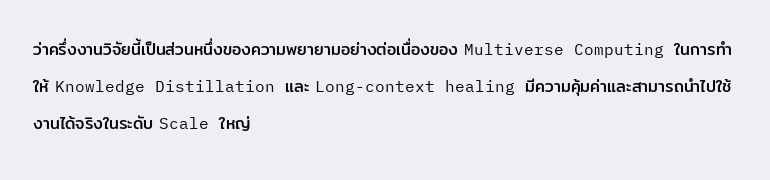ว่าครึ่งงานวิจัยนี้เป็นส่วนหนึ่งของความพยายามอย่างต่อเนื่องของ Multiverse Computing ในการทำให้ Knowledge Distillation และ Long-context healing มีความคุ้มค่าและสามารถนำไปใช้งานได้จริงในระดับ Scale ใหญ่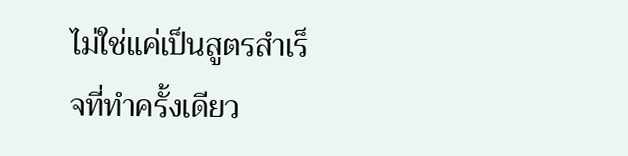ไม่ใช่แค่เป็นสูตรสำเร็จที่ทำครั้งเดียว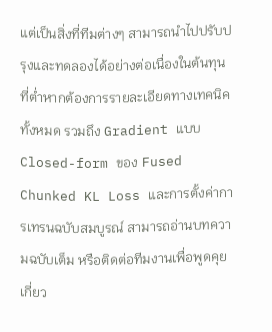แต่เป็นสิ่งที่ทีมต่างๆ สามารถนำไปปรับปรุงและทดลองได้อย่างต่อเนื่องในต้นทุนที่ต่ำหากต้องการรายละเอียดทางเทคนิคทั้งหมด รวมถึง Gradient แบบ Closed-form ของ Fused Chunked KL Loss และการตั้งค่าการเทรนฉบับสมบูรณ์ สามารถอ่านบทความฉบับเต็ม หรือติดต่อทีมงานเพื่อพูดคุยเกี่ยว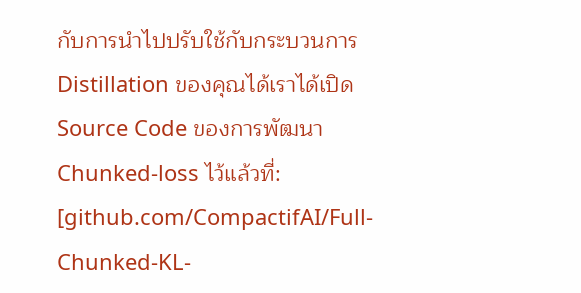กับการนำไปปรับใช้กับกระบวนการ Distillation ของคุณได้เราได้เปิด Source Code ของการพัฒนา Chunked-loss ไว้แล้วที่: [github.com/CompactifAI/Full-Chunked-KL-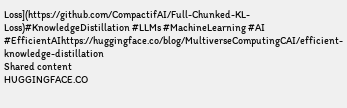Loss](https://github.com/CompactifAI/Full-Chunked-KL-Loss)#KnowledgeDistillation #LLMs #MachineLearning #AI #EfficientAIhttps://huggingface.co/blog/MultiverseComputingCAI/efficient-knowledge-distillation
Shared content
HUGGINGFACE.CO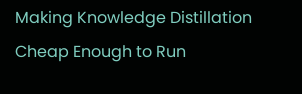Making Knowledge Distillation Cheap Enough to Run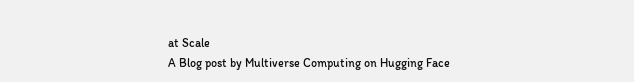at Scale
A Blog post by Multiverse Computing on Hugging Face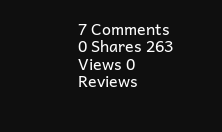7 Comments 0 Shares 263 Views 0 Reviews